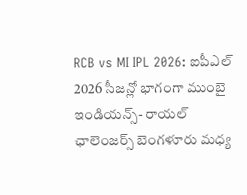RCB vs MI IPL 2026: ఐపీఎల్ 2026 సీజన్లో భాగంగా ముంబై ఇండియన్స్- రాయల్ ఛాలెంజర్స్ బెంగళూరు మధ్య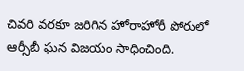చివరి వరకూ జరిగిన హోరాహోరీ పోరులో ఆర్సీబీ ఘన విజయం సాధించింది.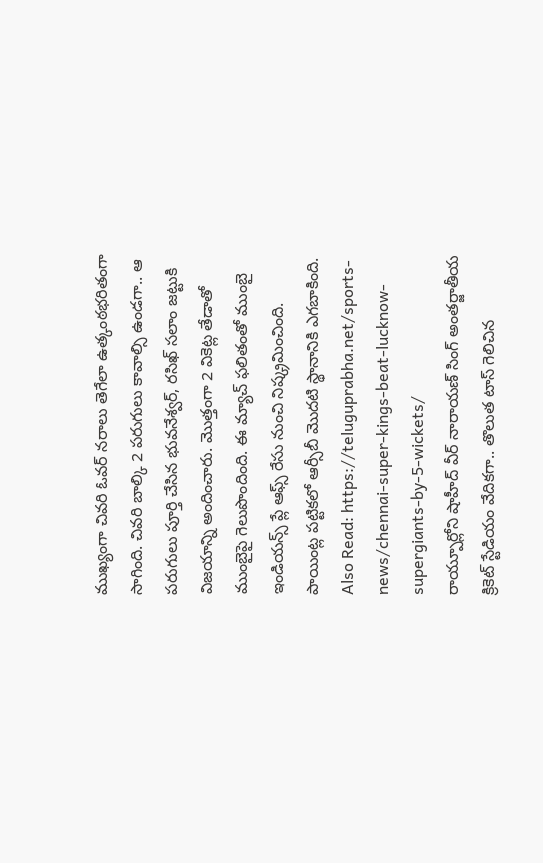ముఖ్యంగా చివరి ఓవర్ నరాలు తెగేలా ఉత్కంఠభరితంగా సాగింది. చివరి బాల్కి 2 పరుగులు కావాల్సి ఉండగా.. ఆ పరుగులు పూర్తి చేసిన భువనేశ్వర్, రసిఖ్ సలాం జట్టుకి విజయాన్ని అందించారు. మొత్తంగా 2 వికెట్ల తేడాతో ముంబైపై గెలుపొందింది. ఈ మ్యాచ్ ఫలితంతో ముంబై ఇండియన్స్ ప్లే ఆఫ్స్ రేసు నుంచి నిష్క్రమించింది. పాయింట్ల పట్టికలో ఆర్సీబీ మొదటి స్థానానికి ఎగబాకింది.
Also Read: https://teluguprabha.net/sports-news/chennai-super-kings-beat-lucknow-supergiants-by-5-wickets/
రాయ్పూర్లోని షాహీద్ వీర్ నారాయణ్ సింగ్ అంతర్జాతీయ క్రికెట్ స్టేడియం వేదికగా.. తొలుత టాస్ గెలిచిన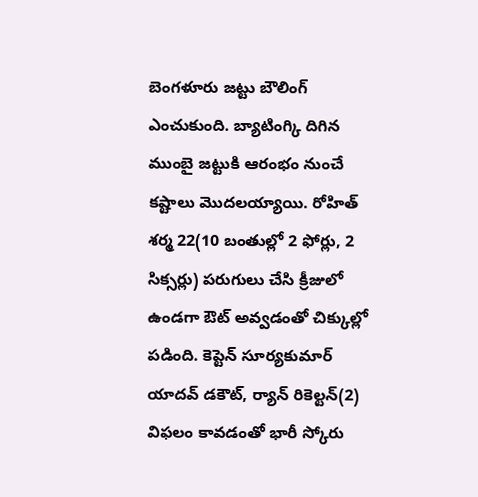బెంగళూరు జట్టు బౌలింగ్ ఎంచుకుంది. బ్యాటింగ్కి దిగిన ముంబై జట్టుకి ఆరంభం నుంచే కష్టాలు మొదలయ్యాయి. రోహిత్ శర్మ 22(10 బంతుల్లో 2 ఫోర్లు, 2 సిక్సర్లు) పరుగులు చేసి క్రీజులో ఉండగా ఔట్ అవ్వడంతో చిక్కుల్లో పడింది. కెప్టెన్ సూర్యకుమార్ యాదవ్ డకౌట్, ర్యాన్ రికెల్టన్(2) విఫలం కావడంతో భారీ స్కోరు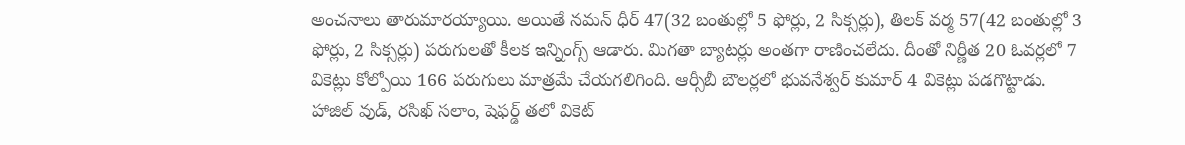అంచనాలు తారుమారయ్యాయి. అయితే నమన్ ధీర్ 47(32 బంతుల్లో 5 ఫోర్లు, 2 సిక్సర్లు), తిలక్ వర్మ 57(42 బంతుల్లో 3 ఫోర్లు, 2 సిక్సర్లు) పరుగులతో కీలక ఇన్నింగ్స్ ఆడారు. మిగతా బ్యాటర్లు అంతగా రాణించలేదు. దీంతో నిర్ణీత 20 ఓవర్లలో 7 వికెట్లు కోల్పోయి 166 పరుగులు మాత్రమే చేయగలిగింది. ఆర్సీబీ బౌలర్లలో భువనేశ్వర్ కుమార్ 4 వికెట్లు పడగొట్టాడు. హాజిల్ వుడ్, రసిఖ్ సలాం, షెఫర్డ్ తలో వికెట్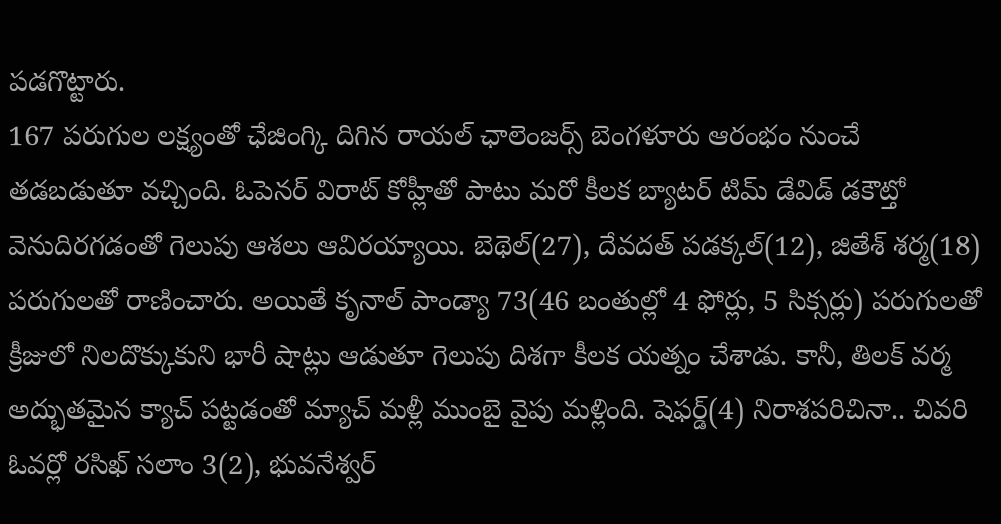పడగొట్టారు.
167 పరుగుల లక్ష్యంతో ఛేజింగ్కి దిగిన రాయల్ ఛాలెంజర్స్ బెంగళూరు ఆరంభం నుంచే తడబడుతూ వచ్చింది. ఓపెనర్ విరాట్ కోహ్లీతో పాటు మరో కీలక బ్యాటర్ టిమ్ డేవిడ్ డకౌట్తో వెనుదిరగడంతో గెలుపు ఆశలు ఆవిరయ్యాయి. బెథెల్(27), దేవదత్ పడక్కల్(12), జితేశ్ శర్మ(18) పరుగులతో రాణించారు. అయితే కృనాల్ పాండ్యా 73(46 బంతుల్లో 4 ఫోర్లు, 5 సిక్సర్లు) పరుగులతో క్రీజులో నిలదొక్కుకుని భారీ షాట్లు ఆడుతూ గెలుపు దిశగా కీలక యత్నం చేశాడు. కానీ, తిలక్ వర్మ అద్భుతమైన క్యాచ్ పట్టడంతో మ్యాచ్ మళ్లీ ముంబై వైపు మళ్లింది. షెఫర్డ్(4) నిరాశపరిచినా.. చివరి ఓవర్లో రసిఖ్ సలాం 3(2), భువనేశ్వర్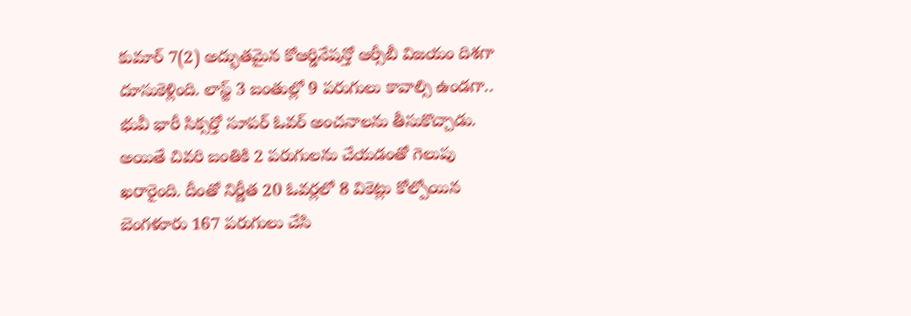కుమార్ 7(2) అద్భుతమైన కోఆర్డినేషన్తో ఆర్సీబీ విజయం దిశగా దూసుకెళ్లింది. లాస్ట్ 3 బంతుల్లో 9 పరుగులు కావాల్సి ఉండగా.. భువీ భారీ సిక్సర్తో సూపర్ ఓవర్ అంచనాలను తీసుకొచ్చాడు. అయితే చివరి బంతికి 2 పరుగులను చేయడంతో గెలుపు ఖరారైంది. దీంతో నిర్ణీత 20 ఓవర్లలో 8 వికెట్లు కోల్పోయిన బెంగళూరు 167 పరుగులు చేసి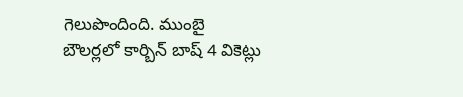గెలుపొందింది. ముంబై బౌలర్లలో కార్బిన్ బాష్ 4 వికెట్లు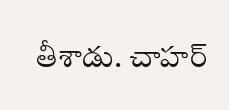తీశాడు. చాహర్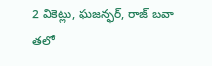2 వికెట్లు, ఘజన్ఫర్, రాజ్ బవా తలో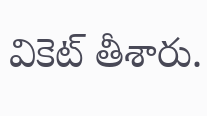వికెట్ తీశారు.